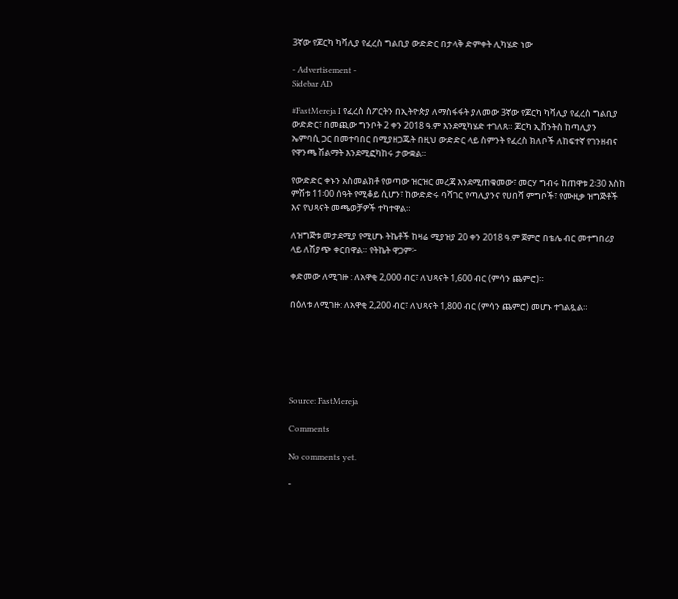3ኛው የጆርካ ካቫሊያ የፈረስ ግልቢያ ውድድር በታላቅ ድምቀት ሊካሄድ ነው

- Advertisement -
Sidebar AD

#FastMereja I የፈረስ ስፖርትን በኢትዮጵያ ለማስፋፋት ያለመው 3ኛው የጆርካ ካቫሊያ የፈረስ ግልቢያ ውድድር፣ በመጪው ግንቦት 2 ቀን 2018 ዓ.ም እንደሚካሄድ ተገለጸ። ጆርካ ኢቨንትስ ከጣሊያን ኤምባሲ ጋር በመተባበር በሚያዘጋጁት በዚህ ውድድር ላይ ስምንት የፈረስ ክለቦች ለከፍተኛ የገንዘብና የዋንጫ ሽልማት እንደሚፎካከሩ ታውቋል።

የውድድር ቀኑን አስመልክቶ የወጣው ዝርዝር መረጃ እንደሚጠቁመው፣ መርሃ ግብሩ ከጠዋቱ 2፡30 እስከ ምሽቱ 11፡00 ሰዓት የሚቆይ ሲሆን፣ ከውድድሩ ባሻገር የጣሊያንና የሀበሻ ምግቦች፣ የሙዚቃ ዝግጅቶች እና የህጻናት መጫወቻዎች ተካተዋል።

ለዝግጅቱ መታደሚያ የሚሆኑ ትኬቶች ከዛሬ ሚያዝያ 20 ቀን 2018 ዓ.ም ጀምሮ በቴሌ ብር መተግበሪያ ላይ ለሽያጭ ቀርበዋል። የትኬት ዋጋም፦

ቀድመው ለሚገዙ : ለአዋቂ 2,000 ብር፣ ለህጻናት 1,600 ብር (ምሳን ጨምሮ)።

በዕለቱ ለሚገዙ: ለአዋቂ 2,200 ብር፣ ለህጻናት 1,800 ብር (ምሳን ጨምሮ) መሆኑ ተገልጿል።






Source: FastMereja

Comments

No comments yet.

-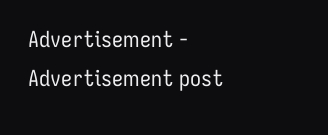Advertisement -
Advertisement post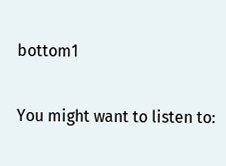bottom1

You might want to listen to: